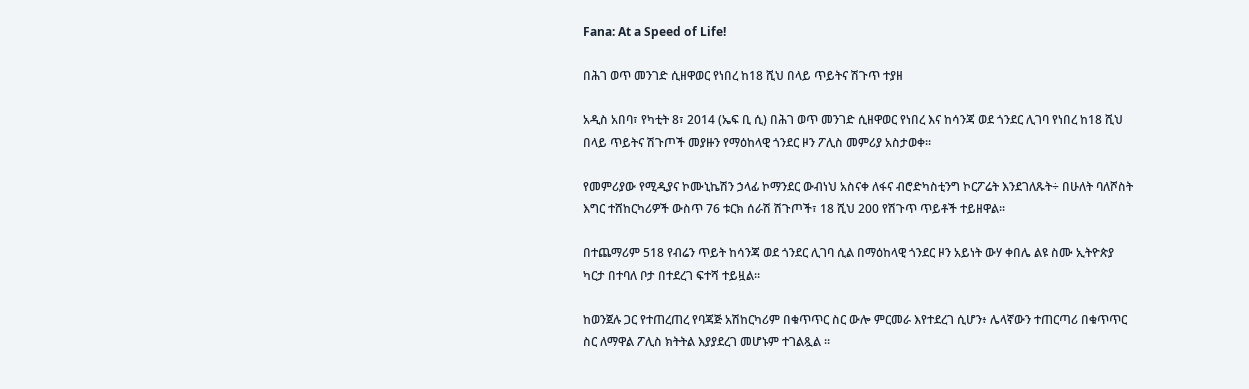Fana: At a Speed of Life!

በሕገ ወጥ መንገድ ሲዘዋወር የነበረ ከ18 ሺህ በላይ ጥይትና ሽጉጥ ተያዘ

አዲስ አበባ፣ የካቲት 8፣ 2014 (ኤፍ ቢ ሲ) በሕገ ወጥ መንገድ ሲዘዋወር የነበረ እና ከሳንጃ ወደ ጎንደር ሊገባ የነበረ ከ18 ሺህ በላይ ጥይትና ሽጉጦች መያዙን የማዕከላዊ ጎንደር ዞን ፖሊስ መምሪያ አስታወቀ፡፡

የመምሪያው የሚዲያና ኮሙኒኬሽን ኃላፊ ኮማንደር ውብነህ አስናቀ ለፋና ብሮድካስቲንግ ኮርፖሬት እንደገለጹት÷ በሁለት ባለሾስት እግር ተሸከርካሪዎች ውስጥ 76 ቱርክ ሰራሽ ሽጉጦች፣ 18 ሺህ 200 የሽጉጥ ጥይቶች ተይዘዋል፡፡

በተጨማሪም 518 የብሬን ጥይት ከሳንጃ ወደ ጎንደር ሊገባ ሲል በማዕከላዊ ጎንደር ዞን አይነት ውሃ ቀበሌ ልዩ ስሙ ኢትዮጵያ ካርታ በተባለ ቦታ በተደረገ ፍተሻ ተይዟል፡፡

ከወንጀሉ ጋር የተጠረጠረ የባጃጅ አሽከርካሪም በቁጥጥር ስር ውሎ ምርመራ እየተደረገ ሲሆን፥ ሌላኛውን ተጠርጣሪ በቁጥጥር ስር ለማዋል ፖሊስ ክትትል እያያደረገ መሆኑም ተገልጿል ።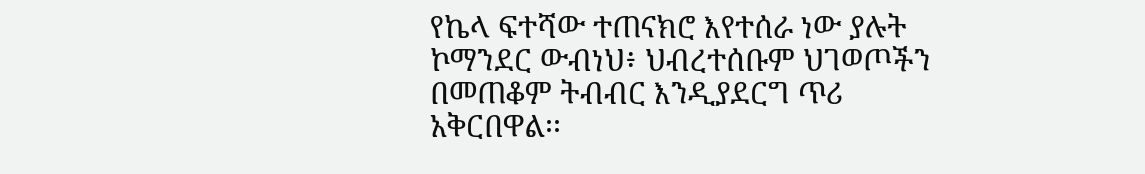የኬላ ፍተሻው ተጠናክሮ እየተሰራ ነው ያሉት ኮማንደር ውብነህ፥ ህብረተሰቡም ህገወጦችን በመጠቆም ትብብር እንዲያደርግ ጥሪ አቅርበዋል፡፡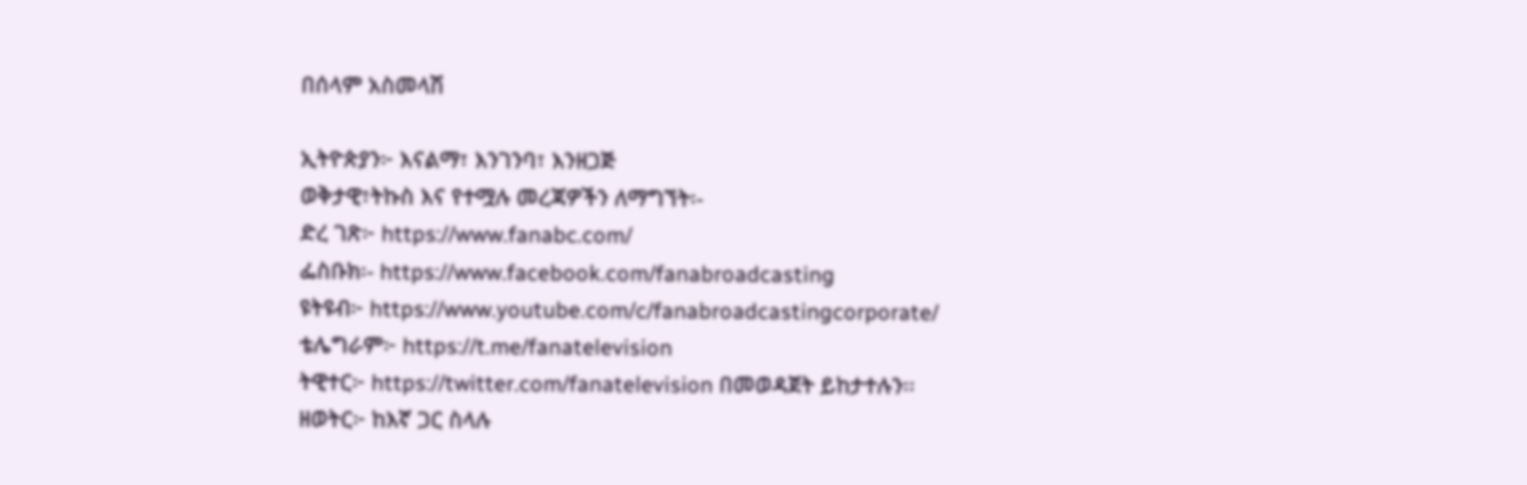በሰላም አስመላሽ

ኢትዮጵያን፦ እናልማ፣ እንገንባ፣ እንዘጋጅ
ወቅታዊ፣ትኩስ እና የተሟሉ መረጃዎችን ለማግኘት፡-
ድረ ገጽ፦ https://www.fanabc.com/
ፌስቡክ፡- https://www.facebook.com/fanabroadcasting
ዩትዩብ፦ https://www.youtube.com/c/fanabroadcastingcorporate/
ቴሌግራም፦ https://t.me/fanatelevision
ትዊተር፦ https://twitter.com/fanatelevision በመወዳጀት ይከታተሉን፡፡
ዘወትር፦ ከእኛ ጋር ስላሉ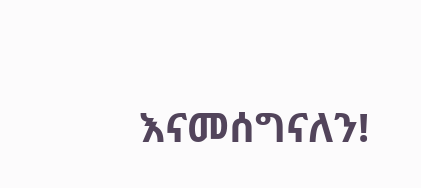እናመሰግናለን!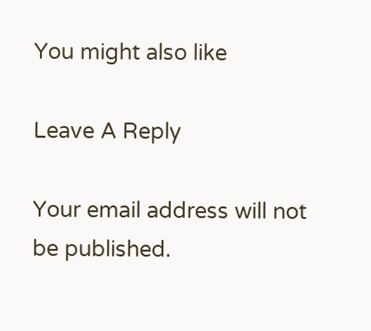You might also like

Leave A Reply

Your email address will not be published.